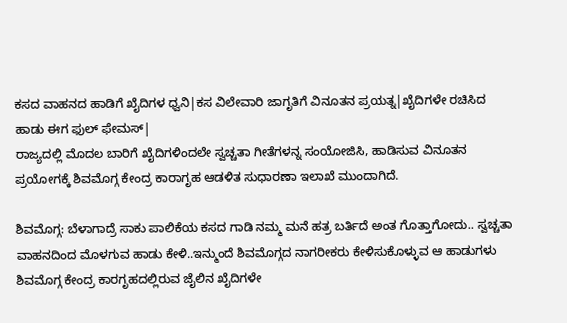ಕಸದ ವಾಹನದ ಹಾಡಿಗೆ ಖೈದಿಗಳ ಧ್ವನಿ|ಕಸ ವಿಲೇವಾರಿ ಜಾಗೃತಿಗೆ ವಿನೂತನ ಪ್ರಯತ್ನ|ಖೈದಿಗಳೇ ರಚಿಸಿದ ಹಾಡು ಈಗ ಫುಲ್ ಫೇಮಸ್|
ರಾಜ್ಯದಲ್ಲಿ ಮೊದಲ ಬಾರಿಗೆ ಖೈದಿಗಳಿಂದಲೇ ಸ್ವಚ್ಚತಾ ಗೀತೆಗಳನ್ನ ಸಂಯೋಜಿಸಿ, ಹಾಡಿಸುವ ವಿನೂತನ ಪ್ರಯೋಗಕ್ಕೆ ಶಿವಮೊಗ್ಗ ಕೇಂದ್ರ ಕಾರಾಗೃಹ ಆಡಳಿತ ಸುಧಾರಣಾ ಇಲಾಖೆ ಮುಂದಾಗಿದೆ.

ಶಿವಮೊಗ್ಗ: ಬೆಳಾಗಾದ್ರೆ ಸಾಕು ಪಾಲಿಕೆಯ ಕಸದ ಗಾಡಿ ನಮ್ಮ ಮನೆ ಹತ್ರ ಬರ್ತಿದೆ ಅಂತ ಗೊತ್ತಾಗೋದು.. ಸ್ವಚ್ಚತಾ ವಾಹನದಿಂದ ಮೊಳಗುವ ಹಾಡು ಕೇಳಿ..ಇನ್ಮುಂದೆ ಶಿವಮೊಗ್ಗದ ನಾಗರೀಕರು ಕೇಳಿಸುಕೊಳ್ಳುವ ಆ ಹಾಡುಗಳು ಶಿವಮೊಗ್ಗ ಕೇಂದ್ರ ಕಾರಗೃಹದಲ್ಲಿರುವ ಜೈಲಿನ ಖೈದಿಗಳೇ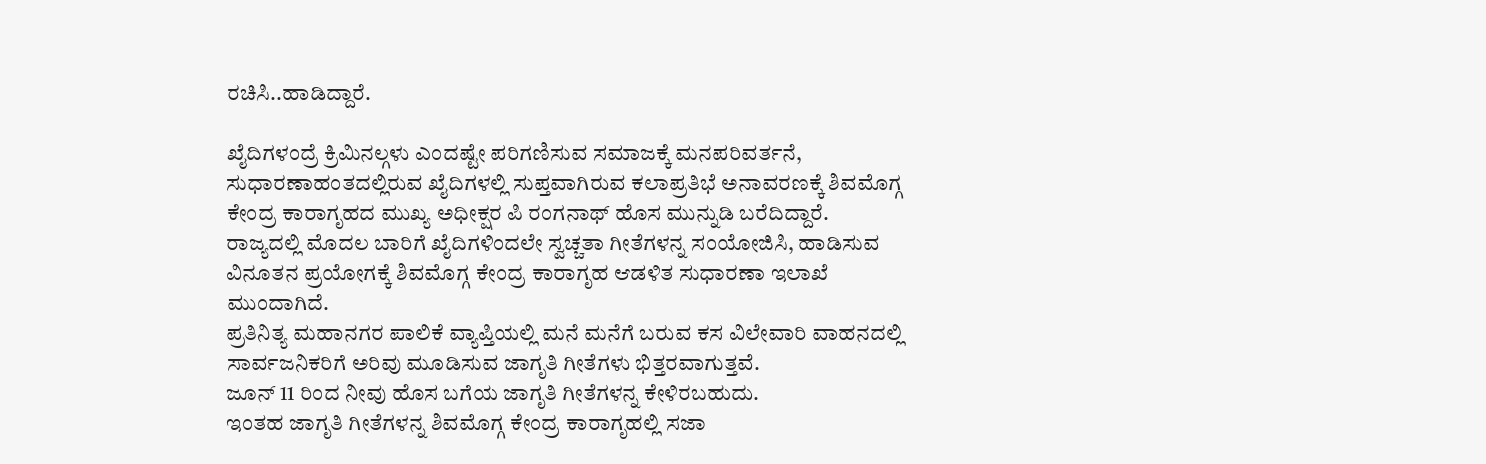ರಚಿಸಿ..ಹಾಡಿದ್ದಾರೆ.

ಖೈದಿಗಳಂದ್ರೆ ಕ್ರಿಮಿನಲ್ಗಳು ಎಂದಷ್ಟೇ ಪರಿಗಣಿಸುವ ಸಮಾಜಕ್ಕೆ ಮನಪರಿವರ್ತನೆ, ಸುಧಾರಣಾಹಂತದಲ್ಲಿರುವ ಖೈದಿಗಳಲ್ಲಿ ಸುಪ್ತವಾಗಿರುವ ಕಲಾಪ್ರತಿಭೆ ಅನಾವರಣಕ್ಕೆ ಶಿವಮೊಗ್ಗ ಕೇಂದ್ರ ಕಾರಾಗೃಹದ ಮುಖ್ಯ ಅಧೀಕ್ಷರ ಪಿ ರಂಗನಾಥ್ ಹೊಸ ಮುನ್ನುಡಿ ಬರೆದಿದ್ದಾರೆ.
ರಾಜ್ಯದಲ್ಲಿ ಮೊದಲ ಬಾರಿಗೆ ಖೈದಿಗಳಿಂದಲೇ ಸ್ವಚ್ಚತಾ ಗೀತೆಗಳನ್ನ ಸಂಯೋಜಿಸಿ, ಹಾಡಿಸುವ ವಿನೂತನ ಪ್ರಯೋಗಕ್ಕೆ ಶಿವಮೊಗ್ಗ ಕೇಂದ್ರ ಕಾರಾಗೃಹ ಆಡಳಿತ ಸುಧಾರಣಾ ಇಲಾಖೆ ಮುಂದಾಗಿದೆ.
ಪ್ರತಿನಿತ್ಯ ಮಹಾನಗರ ಪಾಲಿಕೆ ವ್ಯಾಪ್ತಿಯಲ್ಲಿ ಮನೆ ಮನೆಗೆ ಬರುವ ಕಸ ವಿಲೇವಾರಿ ವಾಹನದಲ್ಲಿ ಸಾರ್ವಜನಿಕರಿಗೆ ಅರಿವು ಮೂಡಿಸುವ ಜಾಗೃತಿ ಗೀತೆಗಳು ಭಿತ್ತರವಾಗುತ್ತವೆ.
ಜೂನ್ 11 ರಿಂದ ನೀವು ಹೊಸ ಬಗೆಯ ಜಾಗೃತಿ ಗೀತೆಗಳನ್ನ ಕೇಳಿರಬಹುದು.
ಇಂತಹ ಜಾಗೃತಿ ಗೀತೆಗಳನ್ನ ಶಿವಮೊಗ್ಗ ಕೇಂದ್ರ ಕಾರಾಗೃಹಲ್ಲಿ ಸಜಾ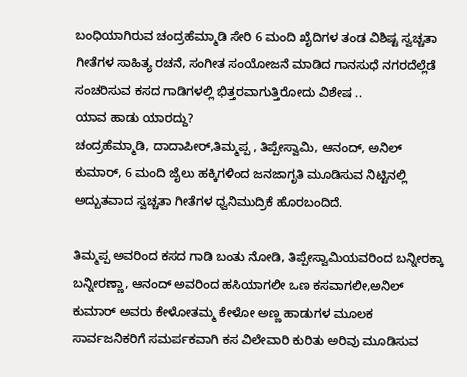ಬಂಧಿಯಾಗಿರುವ ಚಂದ್ರಹೆಮ್ಮಾಡಿ ಸೇರಿ 6 ಮಂದಿ ಖೈದಿಗಳ ತಂಡ ವಿಶಿಷ್ಟ ಸ್ವಚ್ಚತಾ ಗೀತೆಗಳ ಸಾಹಿತ್ಯ ರಚನೆ, ಸಂಗೀತ ಸಂಯೋಜನೆ ಮಾಡಿದ ಗಾನಸುಧೆ ನಗರದೆಲ್ಲೆಡೆ ಸಂಚರಿಸುವ ಕಸದ ಗಾಡಿಗಳಲ್ಲಿ ಭಿತ್ತರವಾಗುತ್ತಿರೋದು ವಿಶೇಷ ..
ಯಾವ ಹಾಡು ಯಾರದ್ದು?
ಚಂದ್ರಹೆಮ್ಮಾಡಿ, ದಾದಾಪೀರ್,ತಿಮ್ಮಪ್ಪ , ತಿಪ್ಪೇಸ್ವಾಮಿ, ಆನಂದ್, ಅನಿಲ್ ಕುಮಾರ್, 6 ಮಂದಿ ಜೈಲು ಹಕ್ಕಿಗಳಿಂದ ಜನಜಾಗೃತಿ ಮೂಡಿಸುವ ನಿಟ್ಟಿನಲ್ಲಿ ಅದ್ಬುತವಾದ ಸ್ವಚ್ಚತಾ ಗೀತೆಗಳ ಧ್ವನಿಮುದ್ರಿಕೆ ಹೊರಬಂದಿದೆ.

ತಿಮ್ಮಪ್ಪ ಅವರಿಂದ ಕಸದ ಗಾಡಿ ಬಂತು ನೋಡಿ, ತಿಪ್ಪೇಸ್ವಾಮಿಯವರಿಂದ ಬನ್ನೀರಕ್ಕಾ ಬನ್ನೀರಣ್ಣಾ, ಆನಂದ್ ಅವರಿಂದ ಹಸಿಯಾಗಲೀ ಒಣ ಕಸವಾಗಲೀ,ಅನಿಲ್ ಕುಮಾರ್ ಅವರು ಕೇಳೋತಮ್ಮ ಕೇಳೋ ಅಣ್ಣ ಹಾಡುಗಳ ಮೂಲಕ ಸಾರ್ವಜನಿಕರಿಗೆ ಸಮರ್ಪಕವಾಗಿ ಕಸ ವಿಲೇವಾರಿ ಕುರಿತು ಅರಿವು ಮೂಡಿಸುವ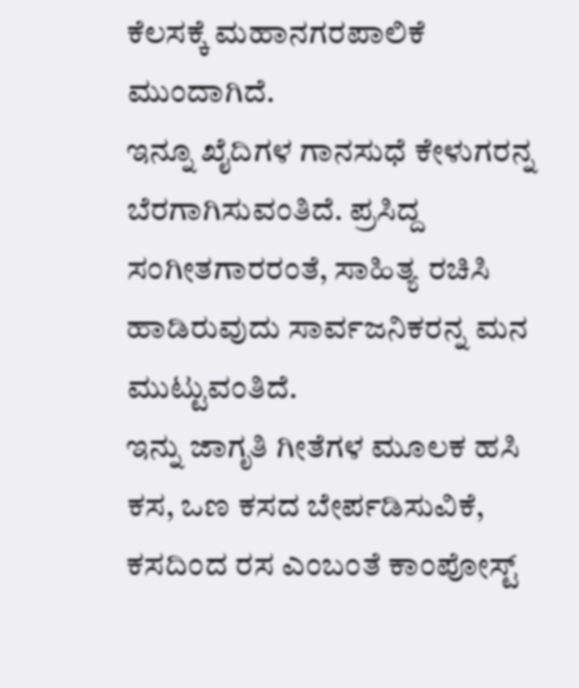ಕೆಲಸಕ್ಕೆ ಮಹಾನಗರಪಾಲಿಕೆ ಮುಂದಾಗಿದೆ.
ಇನ್ನೂ ಖೈದಿಗಳ ಗಾನಸುಧೆ ಕೇಳುಗರನ್ನ ಬೆರಗಾಗಿಸುವಂತಿದೆ. ಪ್ರಸಿದ್ದ ಸಂಗೀತಗಾರರಂತೆ, ಸಾಹಿತ್ಯ ರಚಿಸಿ ಹಾಡಿರುವುದು ಸಾರ್ವಜನಿಕರನ್ನ ಮನ ಮುಟ್ಟುವಂತಿದೆ.
ಇನ್ನು ಜಾಗೃತಿ ಗೀತೆಗಳ ಮೂಲಕ ಹಸಿ ಕಸ, ಒಣ ಕಸದ ಬೇರ್ಪಡಿಸುವಿಕೆ, ಕಸದಿಂದ ರಸ ಎಂಬಂತೆ ಕಾಂಪೋಸ್ಟ್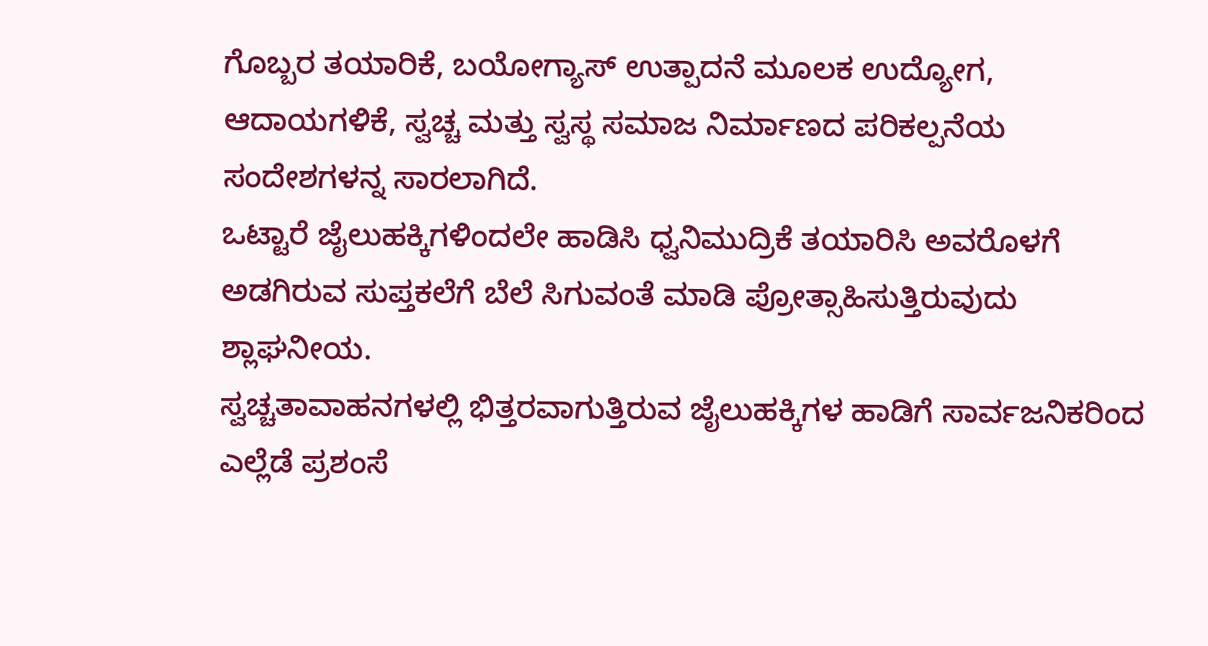ಗೊಬ್ಬರ ತಯಾರಿಕೆ, ಬಯೋಗ್ಯಾಸ್ ಉತ್ಪಾದನೆ ಮೂಲಕ ಉದ್ಯೋಗ, ಆದಾಯಗಳಿಕೆ, ಸ್ವಚ್ಚ ಮತ್ತು ಸ್ವಸ್ಥ ಸಮಾಜ ನಿರ್ಮಾಣದ ಪರಿಕಲ್ಪನೆಯ ಸಂದೇಶಗಳನ್ನ ಸಾರಲಾಗಿದೆ.
ಒಟ್ಟಾರೆ ಜೈಲುಹಕ್ಕಿಗಳಿಂದಲೇ ಹಾಡಿಸಿ ಧ್ವನಿಮುದ್ರಿಕೆ ತಯಾರಿಸಿ ಅವರೊಳಗೆ ಅಡಗಿರುವ ಸುಪ್ತಕಲೆಗೆ ಬೆಲೆ ಸಿಗುವಂತೆ ಮಾಡಿ ಪ್ರೋತ್ಸಾಹಿಸುತ್ತಿರುವುದು ಶ್ಲಾಘನೀಯ.
ಸ್ವಚ್ಚತಾವಾಹನಗಳಲ್ಲಿ ಭಿತ್ತರವಾಗುತ್ತಿರುವ ಜೈಲುಹಕ್ಕಿಗಳ ಹಾಡಿಗೆ ಸಾರ್ವಜನಿಕರಿಂದ ಎಲ್ಲೆಡೆ ಪ್ರಶಂಸೆ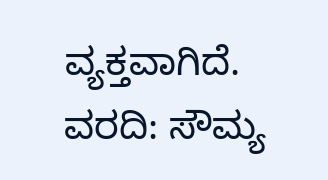ವ್ಯಕ್ತವಾಗಿದೆ.
ವರದಿ: ಸೌಮ್ಯ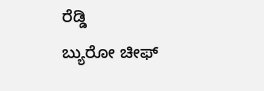ರೆಡ್ಡಿ
ಬ್ಯುರೋ ಚೀಫ್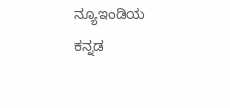ನ್ಯೂಇಂಡಿಯ ಕನ್ನಡ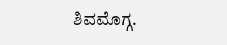ಶಿವಮೊಗ್ಗ.